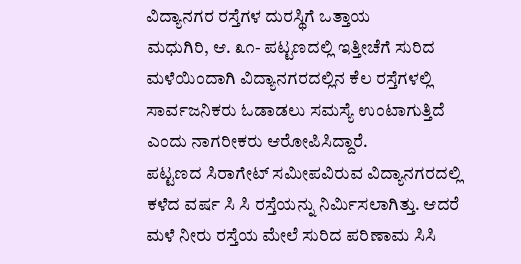ವಿದ್ಯಾನಗರ ರಸ್ತೆಗಳ ದುರಸ್ಥಿಗೆ ಒತ್ತಾಯ
ಮಧುಗಿರಿ, ಆ. ೩೧- ಪಟ್ಟಣದಲ್ಲಿ ಇತ್ತೀಚೆಗೆ ಸುರಿದ ಮಳೆಯಿಂದಾಗಿ ವಿದ್ಯಾನಗರದಲ್ಲಿನ ಕೆಲ ರಸ್ತೆಗಳಲ್ಲಿ ಸಾರ್ವಜನಿಕರು ಓಡಾಡಲು ಸಮಸ್ಯೆ ಉಂಟಾಗುತ್ತಿದೆ ಎಂದು ನಾಗರೀಕರು ಆರೋಪಿಸಿದ್ದಾರೆ.
ಪಟ್ಟಣದ ಸಿರಾಗೇಟ್ ಸಮೀಪವಿರುವ ವಿದ್ಯಾನಗರದಲ್ಲಿ ಕಳೆದ ವರ್ಷ ಸಿ ಸಿ ರಸ್ತೆಯನ್ನು ನಿರ್ಮಿಸಲಾಗಿತ್ತು. ಆದರೆ ಮಳೆ ನೀರು ರಸ್ತೆಯ ಮೇಲೆ ಸುರಿದ ಪರಿಣಾಮ ಸಿಸಿ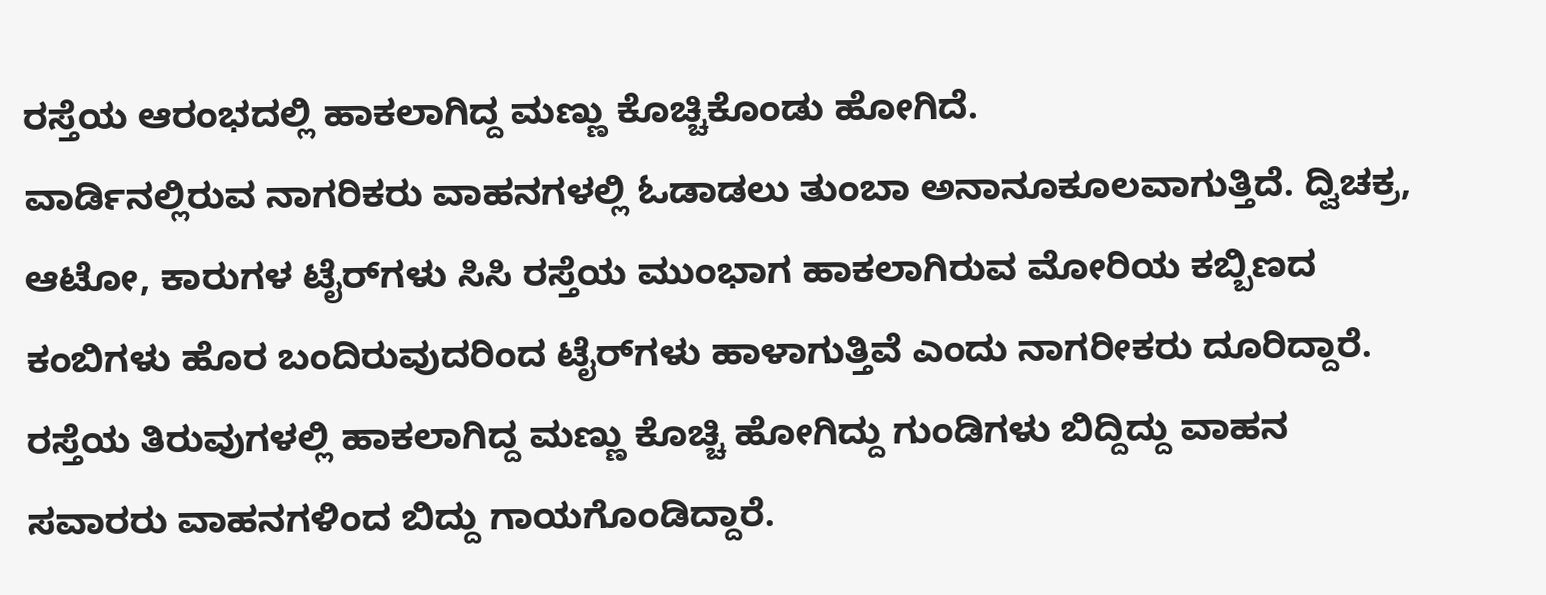ರಸ್ತೆಯ ಆರಂಭದಲ್ಲಿ ಹಾಕಲಾಗಿದ್ದ ಮಣ್ಣು ಕೊಚ್ಚಿಕೊಂಡು ಹೋಗಿದೆ.
ವಾರ್ಡಿನಲ್ಲಿರುವ ನಾಗರಿಕರು ವಾಹನಗಳಲ್ಲಿ ಓಡಾಡಲು ತುಂಬಾ ಅನಾನೂಕೂಲವಾಗುತ್ತಿದೆ. ದ್ವಿಚಕ್ರ, ಆಟೋ, ಕಾರುಗಳ ಟೈರ್‌ಗಳು ಸಿಸಿ ರಸ್ತೆಯ ಮುಂಭಾಗ ಹಾಕಲಾಗಿರುವ ಮೋರಿಯ ಕಬ್ಬಿಣದ ಕಂಬಿಗಳು ಹೊರ ಬಂದಿರುವುದರಿಂದ ಟೈರ್‌ಗಳು ಹಾಳಾಗುತ್ತಿವೆ ಎಂದು ನಾಗರೀಕರು ದೂರಿದ್ದಾರೆ.
ರಸ್ತೆಯ ತಿರುವುಗಳಲ್ಲಿ ಹಾಕಲಾಗಿದ್ದ ಮಣ್ಣು ಕೊಚ್ಚಿ ಹೋಗಿದ್ದು ಗುಂಡಿಗಳು ಬಿದ್ದಿದ್ದು ವಾಹನ ಸವಾರರು ವಾಹನಗಳಿಂದ ಬಿದ್ದು ಗಾಯಗೊಂಡಿದ್ದಾರೆ.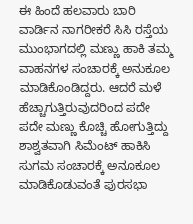ಈ ಹಿಂದೆ ಹಲವಾರು ಬಾರಿ ವಾರ್ಡಿನ ನಾಗರೀಕರೆ ಸಿಸಿ ರಸ್ತೆಯ ಮುಂಭಾಗದಲ್ಲಿ ಮಣ್ಣು ಹಾಕಿ ತಮ್ಮ ವಾಹನಗಳ ಸಂಚಾರಕ್ಕೆ ಅನುಕೂಲ ಮಾಡಿಕೊಂಡಿದ್ದರು. ಆದರೆ ಮಳೆ ಹೆಚ್ಚಾಗುತ್ತಿರುವುದರಿಂದ ಪದೇ ಪದೇ ಮಣ್ಣು ಕೊಚ್ಚಿ ಹೋಗುತ್ತಿದ್ದು ಶಾಶ್ವತವಾಗಿ ಸಿಮೆಂಟ್ ಹಾಕಿಸಿ ಸುಗಮ ಸಂಚಾರಕ್ಕೆ ಅನೂಕೂಲ ಮಾಡಿಕೊಡುವಂತೆ ಪುರಸಭಾ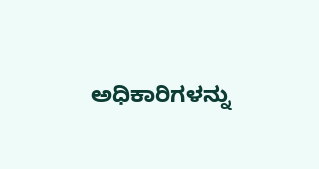ಅಧಿಕಾರಿಗಳನ್ನು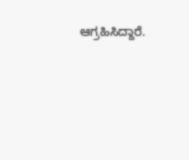ಆಗ್ರಹಿಸಿದ್ದಾರೆ.